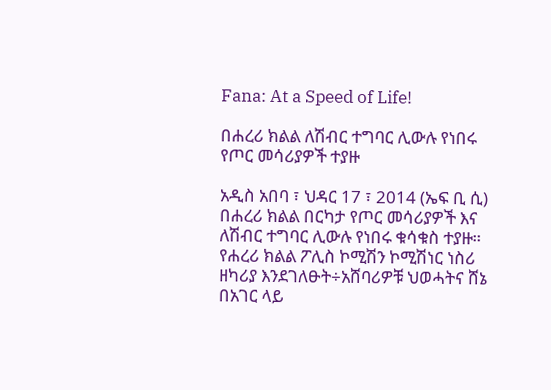Fana: At a Speed of Life!

በሐረሪ ክልል ለሽብር ተግባር ሊውሉ የነበሩ የጦር መሳሪያዎች ተያዙ

አዲስ አበባ ፣ ህዳር 17 ፣ 2014 (ኤፍ ቢ ሲ) በሐረሪ ክልል በርካታ የጦር መሳሪያዎች እና ለሽብር ተግባር ሊውሉ የነበሩ ቁሳቁስ ተያዙ። የሐረሪ ክልል ፖሊስ ኮሚሽን ኮሚሽነር ነስሪ ዘካሪያ እንደገለፁት÷አሸባሪዎቹ ህወሓትና ሸኔ በአገር ላይ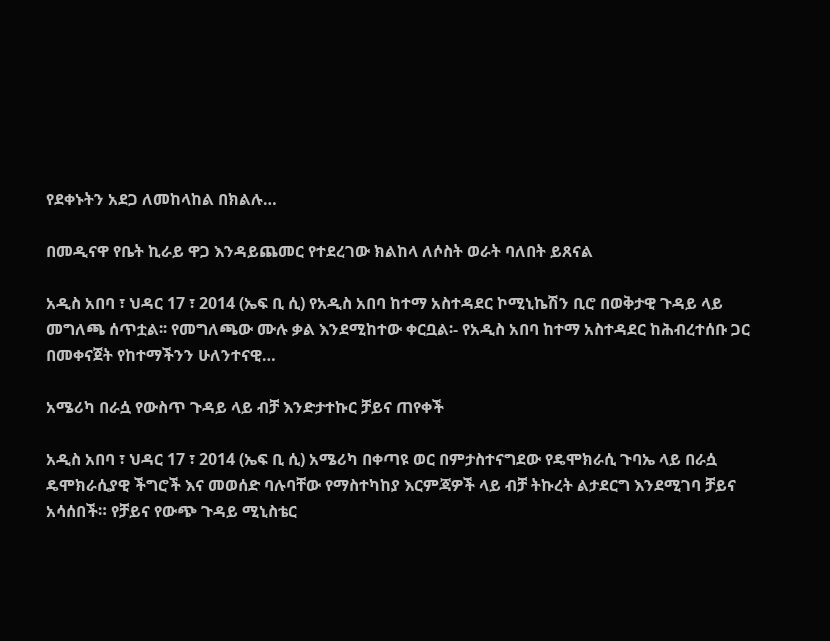የደቀኑትን አደጋ ለመከላከል በክልሉ…

በመዲናዋ የቤት ኪራይ ዋጋ እንዳይጨመር የተደረገው ክልከላ ለሶስት ወራት ባለበት ይጸናል

አዲስ አበባ ፣ ህዳር 17 ፣ 2014 (ኤፍ ቢ ሲ) የአዲስ አበባ ከተማ አስተዳደር ኮሚኒኬሽን ቢሮ በወቅታዊ ጉዳይ ላይ መግለጫ ሰጥቷል፡፡ የመግለጫው ሙሉ ቃል እንደሚከተው ቀርቧል፡- የአዲስ አበባ ከተማ አስተዳደር ከሕብረተሰቡ ጋር በመቀናጀት የከተማችንን ሁለንተናዊ…

አሜሪካ በራሷ የውስጥ ጉዳይ ላይ ብቻ እንድታተኩር ቻይና ጠየቀች

አዲስ አበባ ፣ ህዳር 17 ፣ 2014 (ኤፍ ቢ ሲ) አሜሪካ በቀጣዩ ወር በምታስተናግደው የዴሞክራሲ ጉባኤ ላይ በራሷ ዴሞክራሲያዊ ችግሮች እና መወሰድ ባሉባቸው የማስተካከያ እርምጃዎች ላይ ብቻ ትኩረት ልታደርግ እንደሚገባ ቻይና አሳሰበች። የቻይና የውጭ ጉዳይ ሚኒስቴር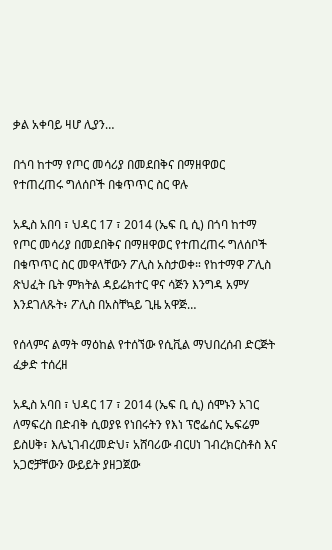ቃል አቀባይ ዛሆ ሊያን…

በጎባ ከተማ የጦር መሳሪያ በመደበቅና በማዘዋወር የተጠረጠሩ ግለሰቦች በቁጥጥር ስር ዋሉ

አዲስ አበባ ፣ ህዳር 17 ፣ 2014 (ኤፍ ቢ ሲ) በጎባ ከተማ የጦር መሳሪያ በመደበቅና በማዘዋወር የተጠረጠሩ ግለሰቦች በቁጥጥር ስር መዋላቸውን ፖሊስ አስታወቀ። የከተማዋ ፖሊስ ጽህፈት ቤት ምክትል ዳይሬክተር ዋና ሳጅን እንግዳ አምሃ እንደገለጹት፥ ፖሊስ በአስቸኳይ ጊዜ አዋጅ…

የሰላምና ልማት ማዕከል የተሰኘው የሲቪል ማህበረሰብ ድርጅት ፈቃድ ተሰረዘ

አዲስ አባበ ፣ ህዳር 17 ፣ 2014 (ኤፍ ቢ ሲ) ሰሞኑን አገር ለማፍረስ በድብቅ ሲወያዩ የነበሩትን የእነ ፕሮፌሰር ኤፍሬም ይስሀቅ፣ እሌኒገብረመድህ፣ አሸባሪው ብርሀነ ገብረክርስቶስ እና አጋሮቻቸውን ውይይት ያዘጋጀው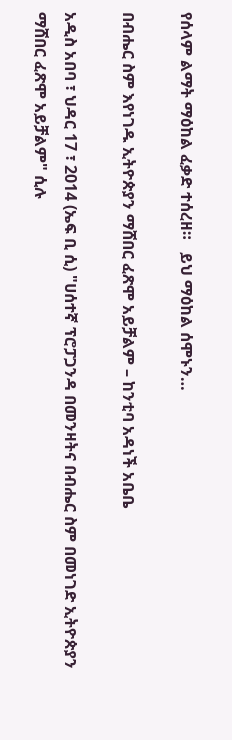የሰላም ልማት ማዕከል ፈቃድ ተሰረዘ።   ይህ ማዕከል ሰሞኑን…

በብሔር ስም እየነገዱ ኢትዮጵያን ማሸበር ፈጽሞ አይቻልም – ከንቲባ አዳነች አቤቤ

አዲስ አበባ ፣ ህዳር 17 ፣ 2014 (ኤፍ ቢ ሲ) "ሀሰተኛ ፕሮፓጋንዳ በመንዛትና በብሔር ስም በመነገድ ኢትዮጵያን ማሸበር ፈጽሞ አይቻልም" ሲሉ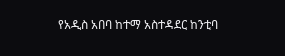የአዲስ አበባ ከተማ አስተዳደር ከንቲባ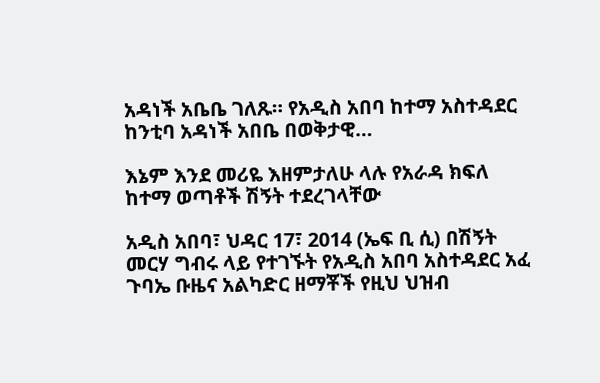አዳነች አቤቤ ገለጹ። የአዲስ አበባ ከተማ አስተዳደር ከንቲባ አዳነች አበቤ በወቅታዊ…

እኔም እንደ መሪዬ እዘምታለሁ ላሉ የአራዳ ክፍለ ከተማ ወጣቶች ሽኝት ተደረገላቸው

አዲስ አበባ፣ ህዳር 17፣ 2014 (ኤፍ ቢ ሲ) በሽኝት መርሃ ግብሩ ላይ የተገኙት የአዲስ አበባ አስተዳደር አፈ ጉባኤ ቡዜና አልካድር ዘማቾች የዚህ ህዝብ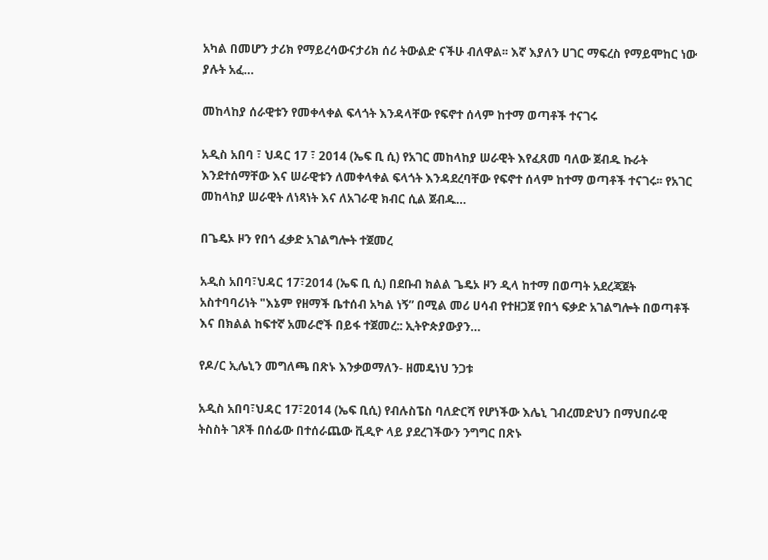አካል በመሆን ታሪክ የማይረሳውናታሪክ ሰሪ ትውልድ ናችሁ ብለዋል፡፡ እኛ እያለን ሀገር ማፍረስ የማይሞከር ነው ያሉት አፈ…

መከላከያ ሰራዊቱን የመቀላቀል ፍላጎት እንዳላቸው የፍኖተ ሰላም ከተማ ወጣቶች ተናገሩ

አዲስ አበባ ፣ ህዳር 17 ፣ 2014 (ኤፍ ቢ ሲ) የአገር መከላከያ ሠራዊት እየፈጸመ ባለው ጀብዱ ኩራት እንደተሰማቸው እና ሠራዊቱን ለመቀላቀል ፍላጎት እንዳደረባቸው የፍኖተ ሰላም ከተማ ወጣቶች ተናገሩ፡፡ የአገር መከላከያ ሠራዊት ለነጻነት እና ለአገራዊ ክብር ሲል ጀብዱ…

በጌዴኦ ዞን የበጎ ፈቃድ አገልግሎት ተጀመረ

አዲስ አበባ፣ህዳር 17፣2014 (ኤፍ ቢ ሲ) በደቡብ ክልል ጌዴኦ ዞን ዲላ ከተማ በወጣት አደረጃጀት አስተባባሪነት "እኔም የዘማች ቤተሰብ አካል ነኝ” በሚል መሪ ሀሳብ የተዘጋጀ የበጎ ፍቃድ አገልግሎት በወጣቶች እና በክልል ከፍተኛ አመራሮች በይፋ ተጀመረ:: ኢትዮጵያውያን…

የዶ/ር ኢሌኒን መግለጫ በጽኑ እንቃወማለን- ዘመዴነህ ንጋቱ

አዲስ አበባ፣ህዳር 17፣2014 (ኤፍ ቢሲ) የብሉስፔስ ባለድርሻ የሆነችው እሌኒ ገብረመድህን በማህበራዊ ትስስት ገጾች በሰፊው በተሰራጨው ቪዲዮ ላይ ያደረገችውን ንግግር በጽኑ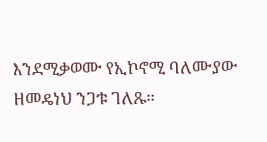እንደሚቃወሙ የኢኮኖሚ ባለሙያው ዘመዴነህ ንጋቱ ገለጹ።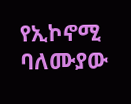የኢኮኖሚ ባለሙያው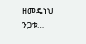ዘመዴነህ ንጋቱ…